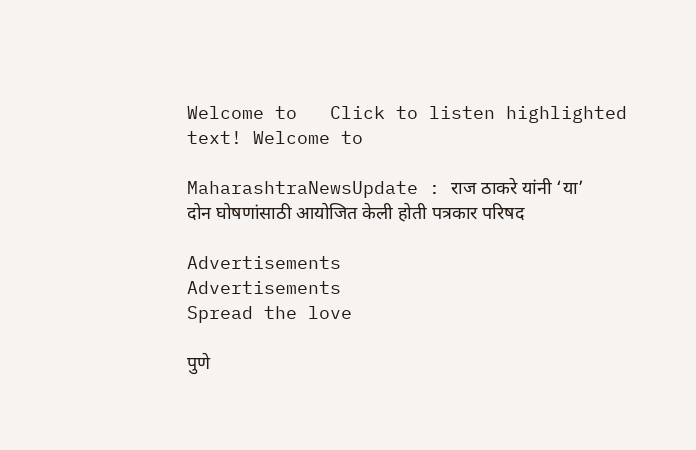Welcome to   Click to listen highlighted text! Welcome to

MaharashtraNewsUpdate : राज ठाकरे यांनी ‘या’ दोन घोषणांसाठी आयोजित केली होती पत्रकार परिषद

Advertisements
Advertisements
Spread the love

पुणे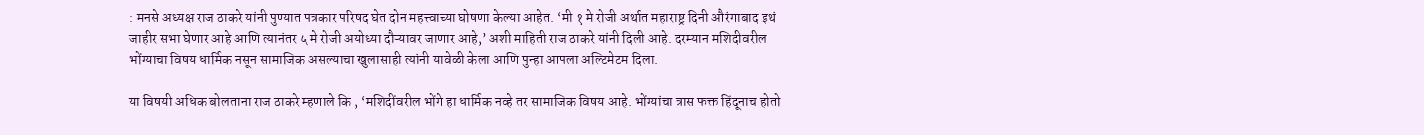: मनसे अध्यक्ष राज ठाकरे यांनी पुण्यात पत्रकार परिषद घेत दोन महत्त्वाच्या घोषणा केल्या आहेत. ‘मी १ मे रोजी अर्थात महाराष्ट्र दिनी औरंगाबाद इथं जाहीर सभा घेणार आहे आणि त्यानंतर ५ मे रोजी अयोध्या दौऱ्यावर जाणार आहे,’ अशी माहिती राज ठाकरे यांनी दिली आहे. दरम्यान मशिदीवरील भोंग्याचा विषय धार्मिक नसून सामाजिक असल्याचा खुलासाही त्यांनी यावेळी केला आणि पुन्हा आपला अल्टिमेटम दिला.

या विषयी अधिक बोलताना राज ठाकरे म्हणाले कि , ‘मशिदींवरील भोंगे हा धार्मिक नव्हे तर सामाजिक विषय आहे. भोंग्यांचा त्रास फक्त हिंदूनाच होतो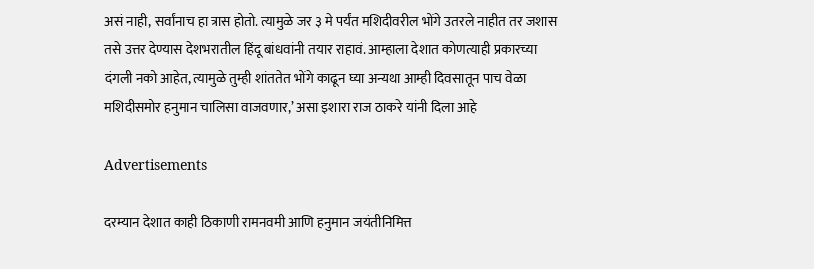असं नाही, सर्वांनाच हा त्रास होतो. त्यामुळे जर ३ मे पर्यंत मशिदीवरील भोंगे उतरले नाहीत तर जशास तसे उत्तर देण्यास देशभरातील हिंदू बांधवांनी तयार राहावं. आम्हाला देशात कोणत्याही प्रकारच्या दंगली नको आहेत, त्यामुळे तुम्ही शांततेत भोंगे काढून घ्या अन्यथा आम्ही दिवसातून पाच वेळा मशिदीसमोर हनुमान चालिसा वाजवणार,’ असा इशारा राज ठाकरे यांनी दिला आहे

Advertisements

दरम्यान देशात काही ठिकाणी रामनवमी आणि हनुमान जयंतीनिमित्त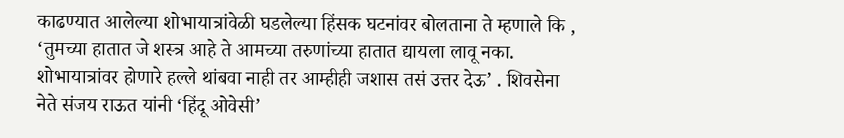काढण्यात आलेल्या शोभायात्रांवेळी घडलेल्या हिंसक घटनांवर बोलताना ते म्हणाले कि ,  ‘तुमच्या हातात जे शस्त्र आहे ते आमच्या तरुणांच्या हातात द्यायला लावू नका. शोभायात्रांवर होणारे हल्ले थांबवा नाही तर आम्हीही जशास तसं उत्तर देऊ’ . शिवसेना नेते संजय राऊत यांनी ‘हिंदू ओवेसी’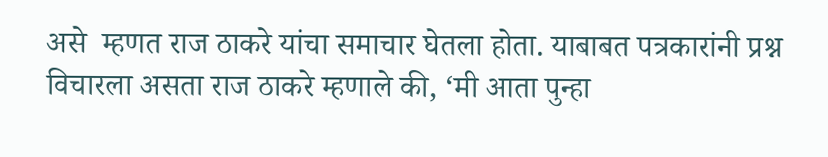असे  म्हणत राज ठाकरे यांचा समाचार घेतला होता. याबाबत पत्रकारांनी प्रश्न विचारला असता राज ठाकरे म्हणाले की, ‘मी आता पुन्हा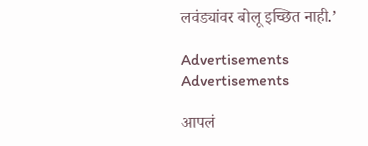लवंड्यांवर बोलू इच्छित नाही.’

Advertisements
Advertisements

आपलं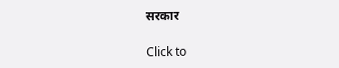सरकार

Click to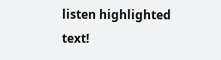listen highlighted text!